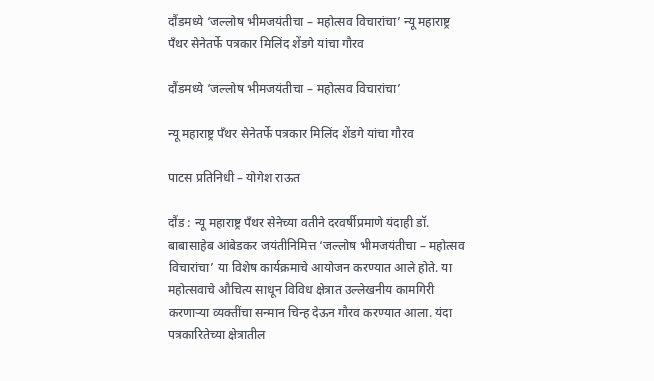दौंडमध्ये ‘जल्लोष भीमजयंतीचा – महोत्सव विचारांचा’ न्यू महाराष्ट्र पँथर सेनेतर्फे पत्रकार मिलिंद शेंडगे यांचा गौरव

दौंडमध्ये ‘जल्लोष भीमजयंतीचा – महोत्सव विचारांचा’

न्यू महाराष्ट्र पँथर सेनेतर्फे पत्रकार मिलिंद शेंडगे यांचा गौरव

पाटस प्रतिनिधी – योगेश राऊत

दौंड : न्यू महाराष्ट्र पँथर सेनेच्या वतीने दरवर्षीप्रमाणे यंदाही डॉ. बाबासाहेब आंबेडकर जयंतीनिमित्त ‘जल्लोष भीमजयंतीचा – महोत्सव विचारांचा’ या विशेष कार्यक्रमाचे आयोजन करण्यात आले होते. या महोत्सवाचे औचित्य साधून विविध क्षेत्रात उल्लेखनीय कामगिरी करणाऱ्या व्यक्तींचा सन्मान चिन्ह देऊन गौरव करण्यात आला. यंदा पत्रकारितेच्या क्षेत्रातील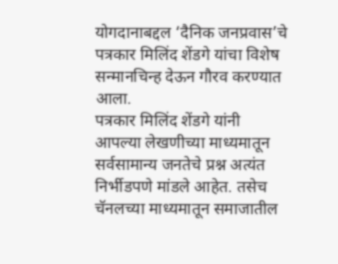योगदानाबद्दल ‘दैनिक जनप्रवास’चे पत्रकार मिलिंद शेंडगे यांचा विशेष सन्मानचिन्ह देऊन गौरव करण्यात आला.
पत्रकार मिलिंद शेंडगे यांनी आपल्या लेखणीच्या माध्यमातून सर्वसामान्य जनतेचे प्रश्न अत्यंत निर्भीडपणे मांडले आहेत. तसेच चॅनलच्या माध्यमातून समाजातील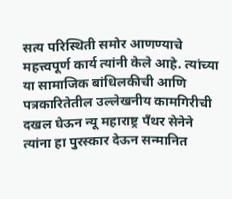सत्य परिस्थिती समोर आणण्याचे महत्त्वपूर्ण कार्य त्यांनी केले आहे. त्यांच्या या सामाजिक बांधिलकीची आणि पत्रकारितेतील उल्लेखनीय कामगिरीची दखल घेऊन न्यू महाराष्ट्र पँथर सेनेने त्यांना हा पुरस्कार देऊन सन्मानित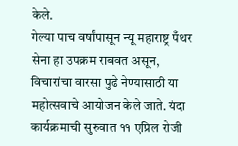केले.
गेल्या पाच वर्षांपासून न्यू महाराष्ट्र पँथर सेना हा उपक्रम राबवत असून, विचारांचा वारसा पुढे नेण्यासाठी या महोत्सवाचे आयोजन केले जाते. यंदा कार्यक्रमाची सुरुवात ११ एप्रिल रोजी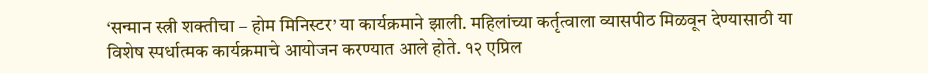‘सन्मान स्त्री शक्तीचा – होम मिनिस्टर’ या कार्यक्रमाने झाली. महिलांच्या कर्तृत्वाला व्यासपीठ मिळवून देण्यासाठी या विशेष स्पर्धात्मक कार्यक्रमाचे आयोजन करण्यात आले होते. १२ एप्रिल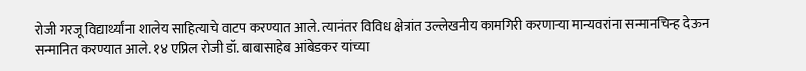रोजी गरजू विद्यार्थ्यांना शालेय साहित्याचे वाटप करण्यात आले. त्यानंतर विविध क्षेत्रांत उल्लेखनीय कामगिरी करणाऱ्या मान्यवरांना सन्मानचिन्ह देऊन सन्मानित करण्यात आले. १४ एप्रिल रोजी डॉ. बाबासाहेब आंबेडकर यांच्या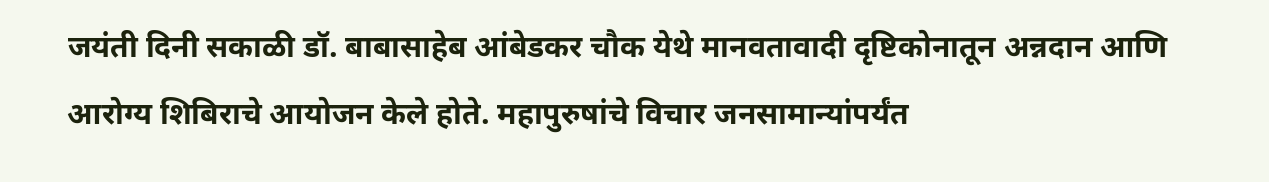जयंती दिनी सकाळी डॉ. बाबासाहेब आंबेडकर चौक येथे मानवतावादी दृष्टिकोनातून अन्नदान आणि आरोग्य शिबिराचे आयोजन केले होते. महापुरुषांचे विचार जनसामान्यांपर्यंत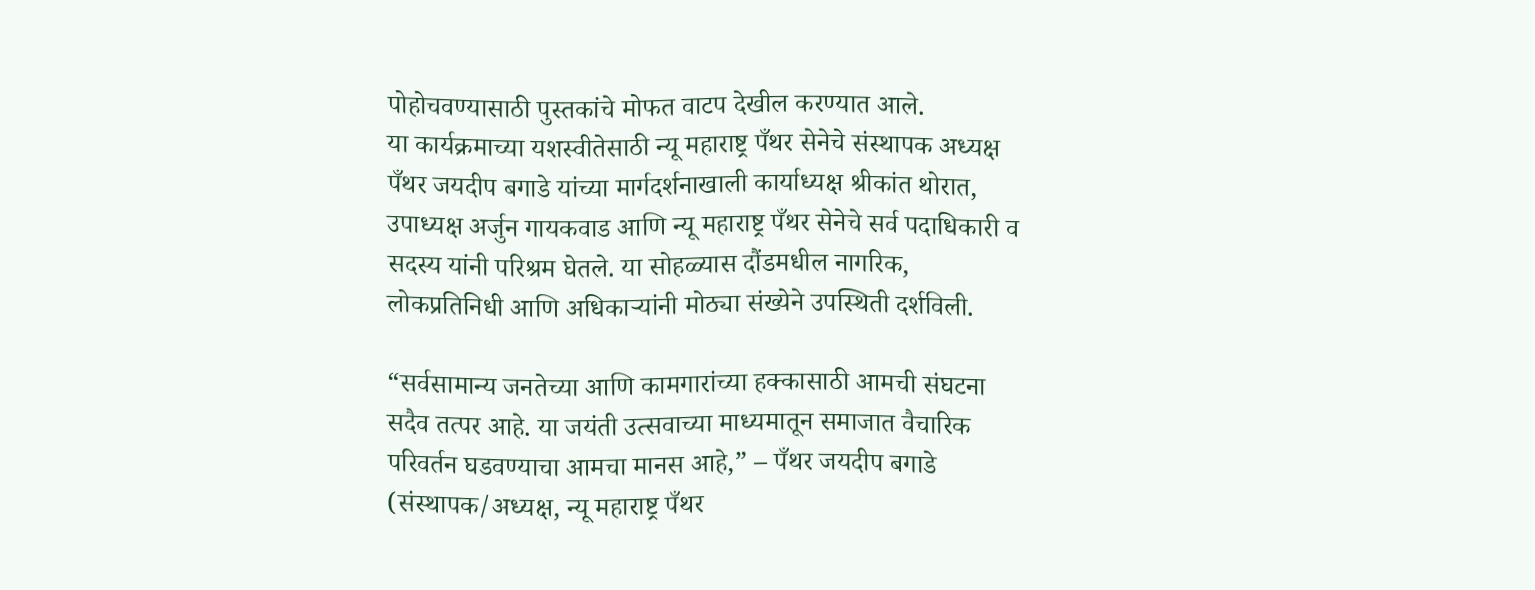पोहोचवण्यासाठी पुस्तकांचे मोफत वाटप देखील करण्यात आले.
या कार्यक्रमाच्या यशस्वीतेसाठी न्यू महाराष्ट्र पँथर सेनेचे संस्थापक अध्यक्ष पँथर जयदीप बगाडे यांच्या मार्गदर्शनाखाली कार्याध्यक्ष श्रीकांत थोरात, उपाध्यक्ष अर्जुन गायकवाड आणि न्यू महाराष्ट्र पँथर सेनेचे सर्व पदाधिकारी व सदस्य यांनी परिश्रम घेतले. या सोहळ्यास दौंडमधील नागरिक, लोकप्रतिनिधी आणि अधिकाऱ्यांनी मोठ्या संख्येने उपस्थिती दर्शविली.

“सर्वसामान्य जनतेच्या आणि कामगारांच्या हक्कासाठी आमची संघटना सदैव तत्पर आहे. या जयंती उत्सवाच्या माध्यमातून समाजात वैचारिक परिवर्तन घडवण्याचा आमचा मानस आहे,” – पँथर जयदीप बगाडे (संस्थापक/अध्यक्ष, न्यू महाराष्ट्र पँथर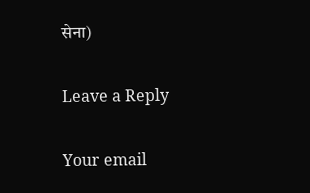सेना)

Leave a Reply

Your email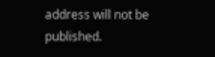address will not be published.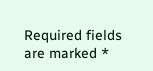Required fields are marked *